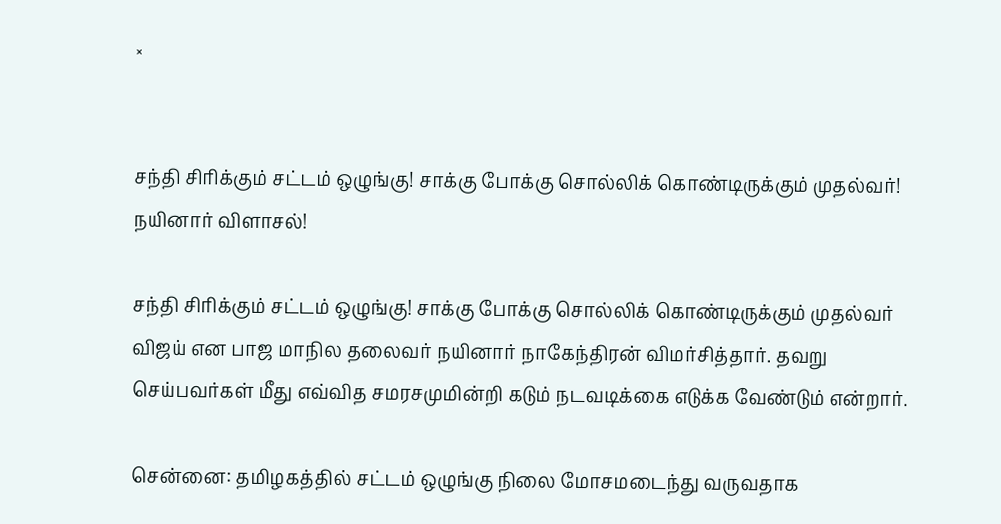×


சந்தி சிரிக்கும் சட்டம் ஒழுங்கு! சாக்கு போக்கு சொல்லிக் கொண்டிருக்கும் முதல்வர்! நயினார் விளாசல்!

சந்தி சிரிக்கும் சட்டம் ஒழுங்கு! சாக்கு போக்கு சொல்லிக் கொண்டிருக்கும் முதல்வர் விஜய் என பாஜ மாநில தலைவர் நயினார் நாகேந்திரன் விமர்சித்தார். தவறு செய்பவர்கள் மீது எவ்வித சமரசமுமின்றி கடும் நடவடிக்கை எடுக்க வேண்டும் என்றார்.

சென்னை: தமிழகத்தில் சட்டம் ஒழுங்கு நிலை மோசமடைந்து வருவதாக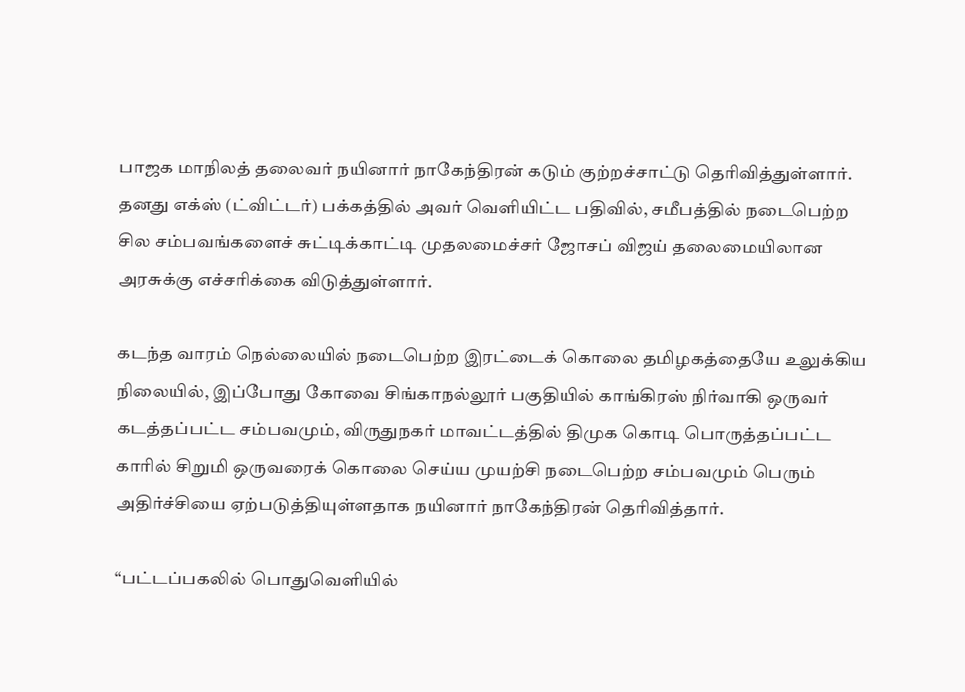பாஜக மாநிலத் தலைவர் நயினார் நாகேந்திரன் கடும் குற்றச்சாட்டு தெரிவித்துள்ளார். தனது எக்ஸ் (ட்விட்டர்) பக்கத்தில் அவர் வெளியிட்ட பதிவில், சமீபத்தில் நடைபெற்ற சில சம்பவங்களைச் சுட்டிக்காட்டி முதலமைச்சர் ஜோசப் விஜய் தலைமையிலான அரசுக்கு எச்சரிக்கை விடுத்துள்ளார்.

கடந்த வாரம் நெல்லையில் நடைபெற்ற இரட்டைக் கொலை தமிழகத்தையே உலுக்கிய நிலையில், இப்போது கோவை சிங்காநல்லூர் பகுதியில் காங்கிரஸ் நிர்வாகி ஒருவர் கடத்தப்பட்ட சம்பவமும், விருதுநகர் மாவட்டத்தில் திமுக கொடி பொருத்தப்பட்ட காரில் சிறுமி ஒருவரைக் கொலை செய்ய முயற்சி நடைபெற்ற சம்பவமும் பெரும் அதிர்ச்சியை ஏற்படுத்தியுள்ளதாக நயினார் நாகேந்திரன் தெரிவித்தார்.

“பட்டப்பகலில் பொதுவெளியில்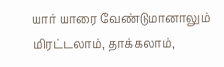யார் யாரை வேண்டுமானாலும் மிரட்டலாம், தாக்கலாம்,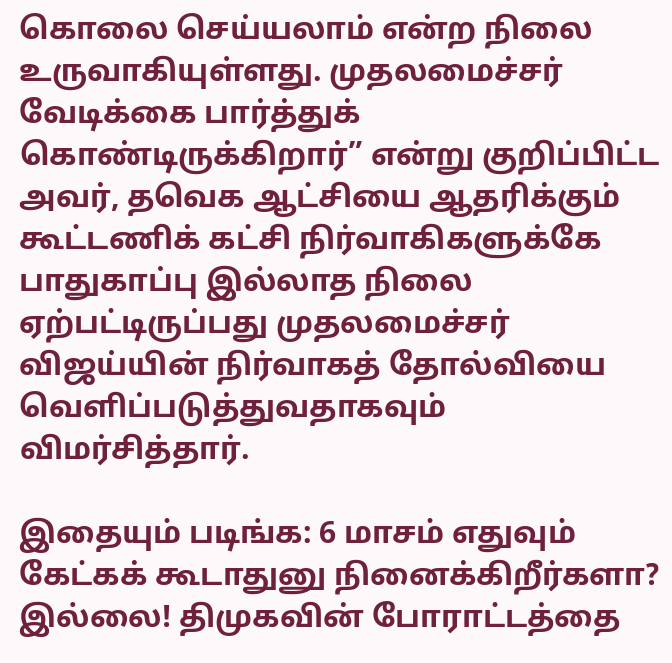கொலை செய்யலாம் என்ற நிலை உருவாகியுள்ளது. முதலமைச்சர் வேடிக்கை பார்த்துக் கொண்டிருக்கிறார்” என்று குறிப்பிட்ட அவர், தவெக ஆட்சியை ஆதரிக்கும் கூட்டணிக் கட்சி நிர்வாகிகளுக்கே பாதுகாப்பு இல்லாத நிலை ஏற்பட்டிருப்பது முதலமைச்சர் விஜய்யின் நிர்வாகத் தோல்வியை வெளிப்படுத்துவதாகவும் விமர்சித்தார்.

இதையும் படிங்க: 6 மாசம் எதுவும் கேட்கக் கூடாதுனு நினைக்கிறீர்களா? இல்லை! திமுகவின் போராட்டத்தை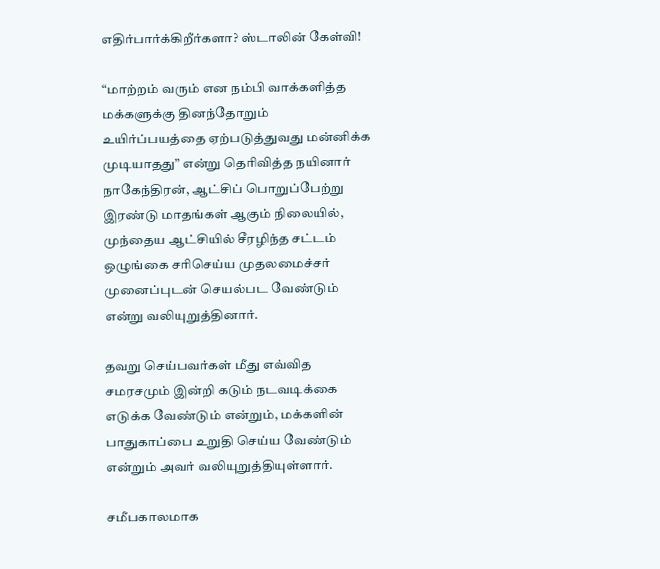எதிர்பார்க்கிறீர்களா? ஸ்டாலின் கேள்வி!

“மாற்றம் வரும் என நம்பி வாக்களித்த மக்களுக்கு தினந்தோறும் உயிர்ப்பயத்தை ஏற்படுத்துவது மன்னிக்க முடியாதது” என்று தெரிவித்த நயினார் நாகேந்திரன், ஆட்சிப் பொறுப்பேற்று இரண்டு மாதங்கள் ஆகும் நிலையில், முந்தைய ஆட்சியில் சீரழிந்த சட்டம் ஒழுங்கை சரிசெய்ய முதலமைச்சர் முனைப்புடன் செயல்பட வேண்டும் என்று வலியுறுத்தினார்.

தவறு செய்பவர்கள் மீது எவ்வித சமரசமும் இன்றி கடும் நடவடிக்கை எடுக்க வேண்டும் என்றும், மக்களின் பாதுகாப்பை உறுதி செய்ய வேண்டும் என்றும் அவர் வலியுறுத்தியுள்ளார்.

சமீபகாலமாக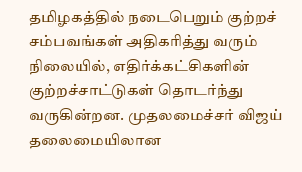தமிழகத்தில் நடைபெறும் குற்றச் சம்பவங்கள் அதிகரித்து வரும் நிலையில், எதிர்க்கட்சிகளின் குற்றச்சாட்டுகள் தொடர்ந்து வருகின்றன. முதலமைச்சர் விஜய் தலைமையிலான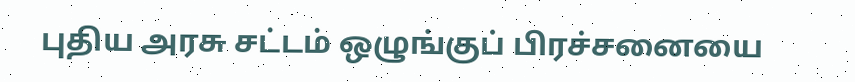புதிய அரசு சட்டம் ஒழுங்குப் பிரச்சனையை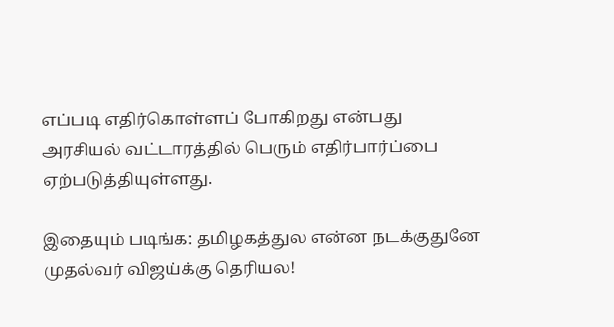எப்படி எதிர்கொள்ளப் போகிறது என்பது அரசியல் வட்டாரத்தில் பெரும் எதிர்பார்ப்பை ஏற்படுத்தியுள்ளது.

இதையும் படிங்க: தமிழகத்துல என்ன நடக்குதுனே முதல்வர் விஜய்க்கு தெரியல!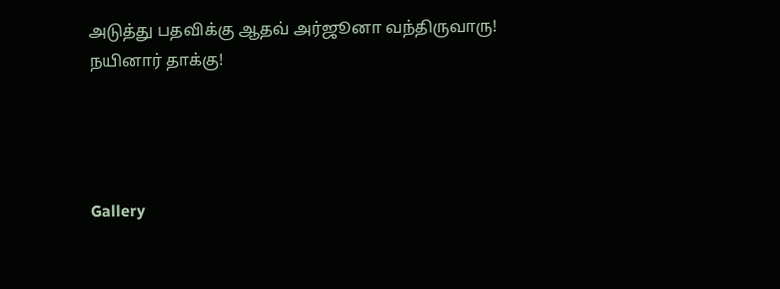அடுத்து பதவிக்கு ஆதவ் அர்ஜூனா வந்திருவாரு! நயினார் தாக்கு!




Gallery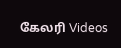கேலரி Videos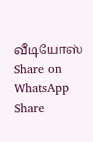வீடியோஸ் Share on WhatsApp Share